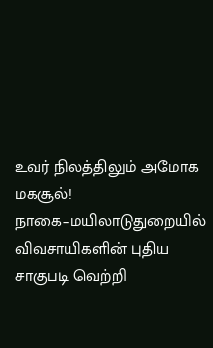உவர் நிலத்திலும் அமோக மகசூல்! நாகை–மயிலாடுதுறையில் விவசாயிகளின் புதிய சாகுபடி வெற்றி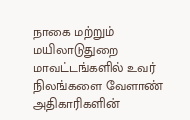நாகை மற்றும் மயிலாடுதுறை மாவட்டங்களில் உவர் நிலங்களை வேளாண் அதிகாரிகளின்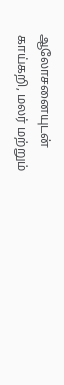ஆலோசனையுடன் காய்கறி, மலர் மற்றும்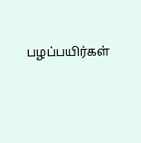பழப்பயிர்கள்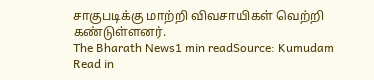சாகுபடிக்கு மாற்றி விவசாயிகள் வெற்றி கண்டுள்ளனர்.
The Bharath News1 min readSource: Kumudam
Read in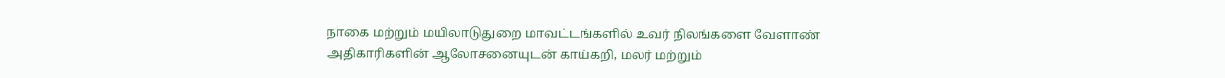நாகை மற்றும் மயிலாடுதுறை மாவட்டங்களில் உவர் நிலங்களை வேளாண் அதிகாரிகளின் ஆலோசனையுடன் காய்கறி, மலர் மற்றும்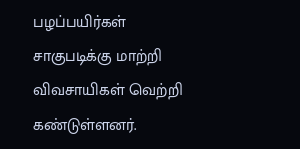பழப்பயிர்கள் சாகுபடிக்கு மாற்றி விவசாயிகள் வெற்றி கண்டுள்ளனர்.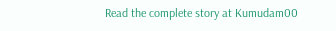Read the complete story at Kumudam00